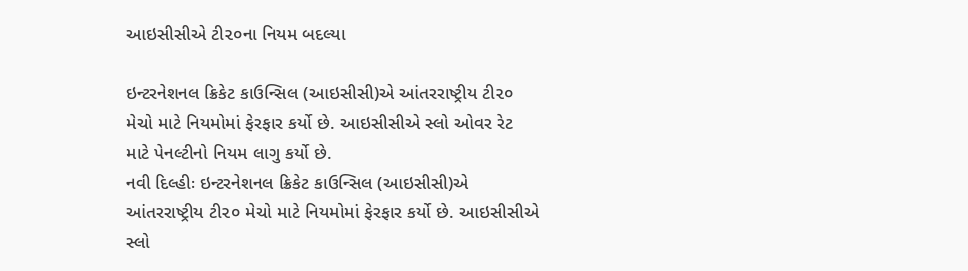આઇસીસીએ ટી૨૦ના નિયમ બદલ્યા

ઇન્ટરનેશનલ ક્રિકેટ કાઉન્સિલ (આઇસીસી)એ આંતરરાષ્ટ્રીય ટી૨૦ મેચો માટે નિયમોમાં ફેરફાર કર્યો છે. આઇસીસીએ સ્લો ઓવર રેટ માટે પેનલ્ટીનો નિયમ લાગુ કર્યો છે.
નવી દિલ્હીઃ ઇન્ટરનેશનલ ક્રિકેટ કાઉન્સિલ (આઇસીસી)એ આંતરરાષ્ટ્રીય ટી૨૦ મેચો માટે નિયમોમાં ફેરફાર કર્યો છે. આઇસીસીએ સ્લો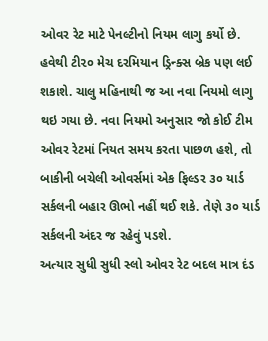ઓવર રેટ માટે પેનલ્ટીનો નિયમ લાગુ કર્યો છે. હવેથી ટી૨૦ મેચ દરમિયાન ડ્રિન્ક્સ બ્રેક પણ લઈ શકાશે. ચાલુ મહિનાથી જ આ નવા નિયમો લાગુ થઇ ગયા છે. નવા નિયમો અનુસાર જો કોઈ ટીમ ઓવર રેટમાં નિયત સમય કરતા પાછળ હશે, તો બાકીની બચેલી ઓવર્સમાં એક ફિલ્ડર ૩૦ યાર્ડ સર્કલની બહાર ઊભો નહીં થઈ શકે. તેણે ૩૦ યાર્ડ સર્કલની અંદર જ રહેવું પડશે.
અત્યાર સુધી સુધી સ્લો ઓવર રેટ બદલ માત્ર દંડ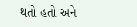થતો હતો અને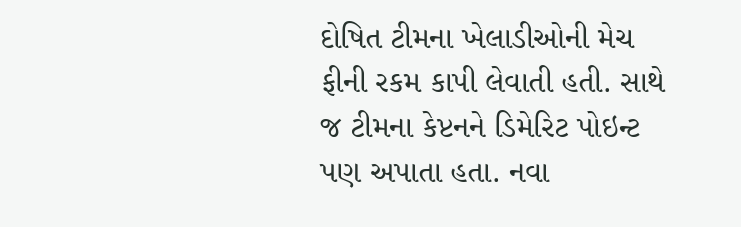દોષિત ટીમના ખેલાડીઓની મેચ ફીની રકમ કાપી લેવાતી હતી. સાથે જ ટીમના કેપ્ટનને ડિમેરિટ પોઇન્ટ પણ અપાતા હતા. નવા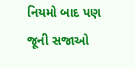નિયમો બાદ પણ જૂની સજાઓ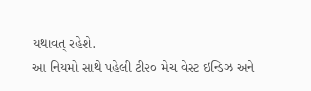યથાવત્ રહેશે.
આ નિયમો સાથે પહેલી ટી૨૦ મેચ વેસ્ટ ઇન્ડિઝ અને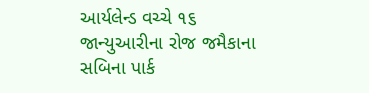આર્યલેન્ડ વચ્ચે ૧૬ જાન્યુઆરીના રોજ જમૈકાના સબિના પાર્ક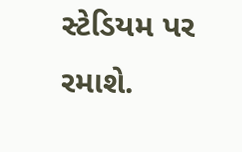સ્ટેડિયમ પર રમાશે.